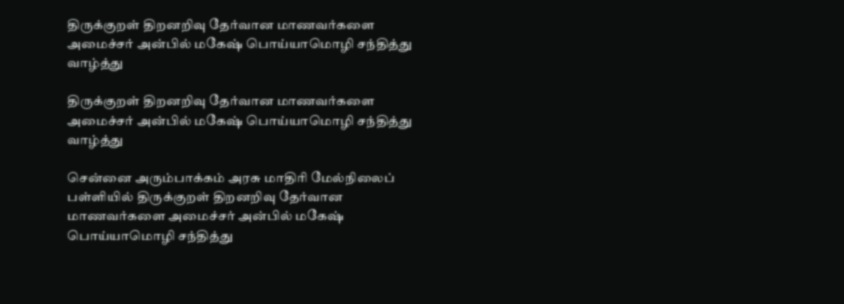திருக்குறள் திறனறிவு தேர்வான மாணவர்களை அமைச்சர் அன்பில் மகேஷ் பொய்யாமொழி சந்தித்து வாழ்த்து

திருக்குறள் திறனறிவு தேர்வான மாணவர்களை அமைச்சர் அன்பில் மகேஷ் பொய்யாமொழி சந்தித்து வாழ்த்து

சென்னை அரும்பாக்கம் அரசு மாதிரி மேல்நிலைப் பள்ளியில் திருக்குறள் திறனறிவு தேர்வான மாணவர்களை அமைச்சர் அன்பில் மகேஷ் பொய்யாமொழி சந்தித்து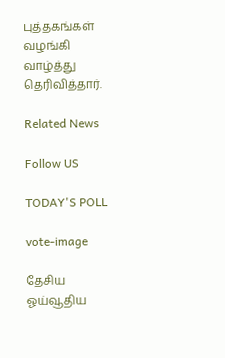புத்தகங்கள் வழங்கி வாழ்த்து தெரிவித்தார்.

Related News

Follow US

TODAY'S POLL

vote-image

தேசிய ஓய்வூதிய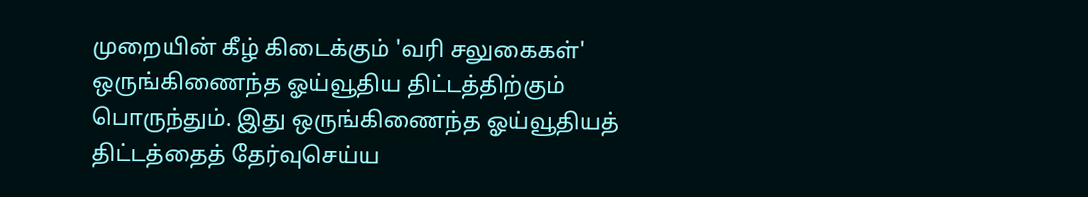முறையின் கீழ் கிடைக்கும் 'வரி சலுகைகள்' ஒருங்கிணைந்த ஓய்வூதிய திட்டத்திற்கும் பொருந்தும். இது ஒருங்கிணைந்த ஓய்வூதியத் திட்டத்தைத் தேர்வுசெய்ய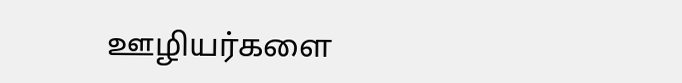ஊழியர்களை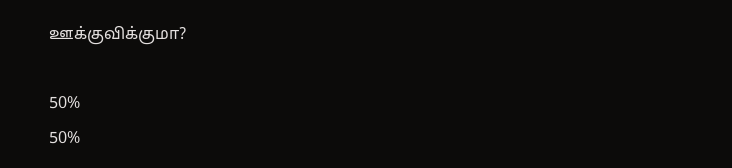ஊக்குவிக்குமா?

50%
50%